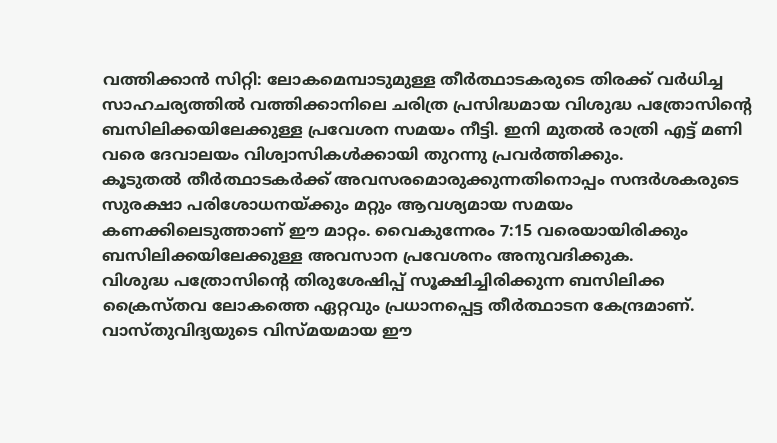വത്തിക്കാൻ സിറ്റി: ലോകമെമ്പാടുമുള്ള തീർത്ഥാടകരുടെ തിരക്ക് വർധിച്ച സാഹചര്യത്തിൽ വത്തിക്കാനിലെ ചരിത്ര പ്രസിദ്ധമായ വിശുദ്ധ പത്രോസിന്റെ ബസിലിക്കയിലേക്കുള്ള പ്രവേശന സമയം നീട്ടി. ഇനി മുതൽ രാത്രി എട്ട് മണി വരെ ദേവാലയം വിശ്വാസികൾക്കായി തുറന്നു പ്രവർത്തിക്കും.
കൂടുതൽ തീർത്ഥാടകർക്ക് അവസരമൊരുക്കുന്നതിനൊപ്പം സന്ദർശകരുടെ സുരക്ഷാ പരിശോധനയ്ക്കും മറ്റും ആവശ്യമായ സമയം കണക്കിലെടുത്താണ് ഈ മാറ്റം. വൈകുന്നേരം 7:15 വരെയായിരിക്കും ബസിലിക്കയിലേക്കുള്ള അവസാന പ്രവേശനം അനുവദിക്കുക.
വിശുദ്ധ പത്രോസിന്റെ തിരുശേഷിപ്പ് സൂക്ഷിച്ചിരിക്കുന്ന ബസിലിക്ക ക്രൈസ്തവ ലോകത്തെ ഏറ്റവും പ്രധാനപ്പെട്ട തീർത്ഥാടന കേന്ദ്രമാണ്. വാസ്തുവിദ്യയുടെ വിസ്മയമായ ഈ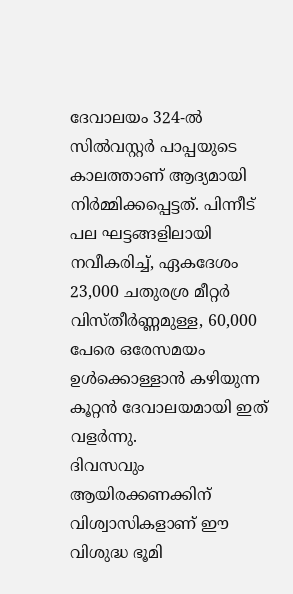ദേവാലയം 324-ൽ സിൽവസ്റ്റർ പാപ്പയുടെ കാലത്താണ് ആദ്യമായി നിർമ്മിക്കപ്പെട്ടത്. പിന്നീട് പല ഘട്ടങ്ങളിലായി നവീകരിച്ച്, ഏകദേശം 23,000 ചതുരശ്ര മീറ്റർ വിസ്തീർണ്ണമുള്ള, 60,000 പേരെ ഒരേസമയം ഉൾക്കൊള്ളാൻ കഴിയുന്ന കൂറ്റൻ ദേവാലയമായി ഇത് വളർന്നു.
ദിവസവും ആയിരക്കണക്കിന് വിശ്വാസികളാണ് ഈ വിശുദ്ധ ഭൂമി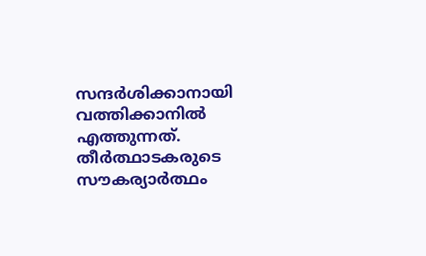സന്ദർശിക്കാനായി വത്തിക്കാനിൽ എത്തുന്നത്. തീർത്ഥാടകരുടെ സൗകര്യാർത്ഥം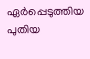ഏർപ്പെടുത്തിയ പുതിയ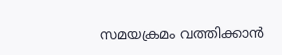സമയക്രമം വത്തിക്കാൻ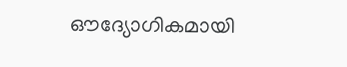ഔദ്യോഗികമായി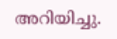അറിയിച്ചു.